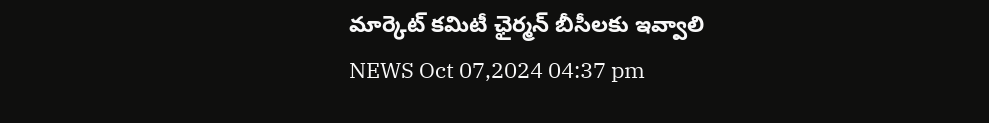మార్కెట్ కమిటీ ఛైర్మన్ బీసీలకు ఇవ్వాలి
NEWS Oct 07,2024 04:37 pm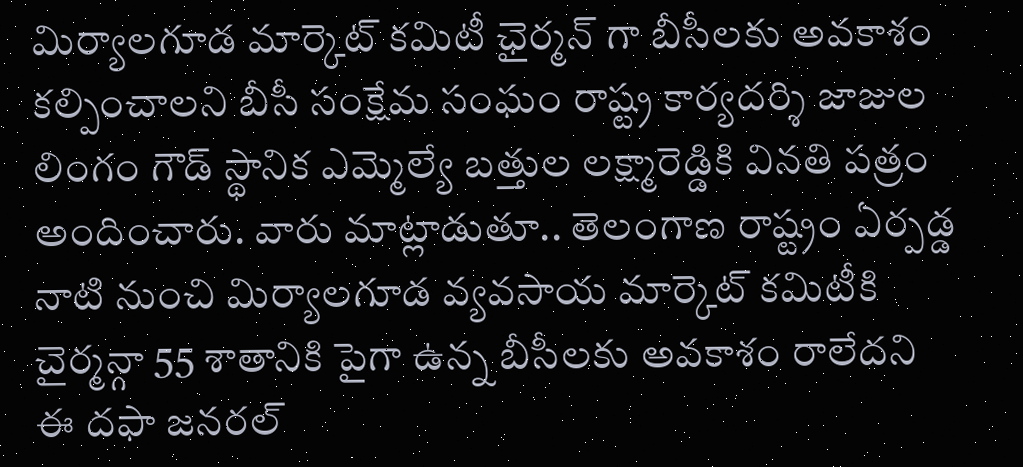మిర్యాలగూడ మార్కెట్ కమిటీ ఛైర్మన్ గా బీసీలకు అవకాశం కల్పించాలని బీసీ సంక్షేమ సంఘం రాష్ట్ర కార్యదర్శి జాజుల లింగం గౌడ్ స్థానిక ఎమ్మెల్యే బత్తుల లక్ష్మారెడ్డికి వినతి పత్రం అందించారు. వారు మాట్లాడుతూ.. తెలంగాణ రాష్ట్రం ఏర్పడ్డ నాటి నుంచి మిర్యాలగూడ వ్యవసాయ మార్కెట్ కమిటీకి చైర్మన్గా 55 శాతానికి పైగా ఉన్న బీసీలకు అవకాశం రాలేదని ఈ దఫా జనరల్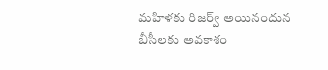మహిళకు రిజర్వ్ అయినందున బీసీలకు అవకాశం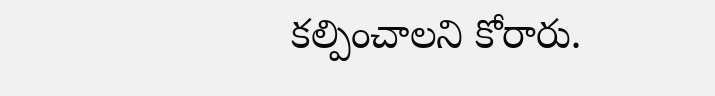కల్పించాలని కోరారు.